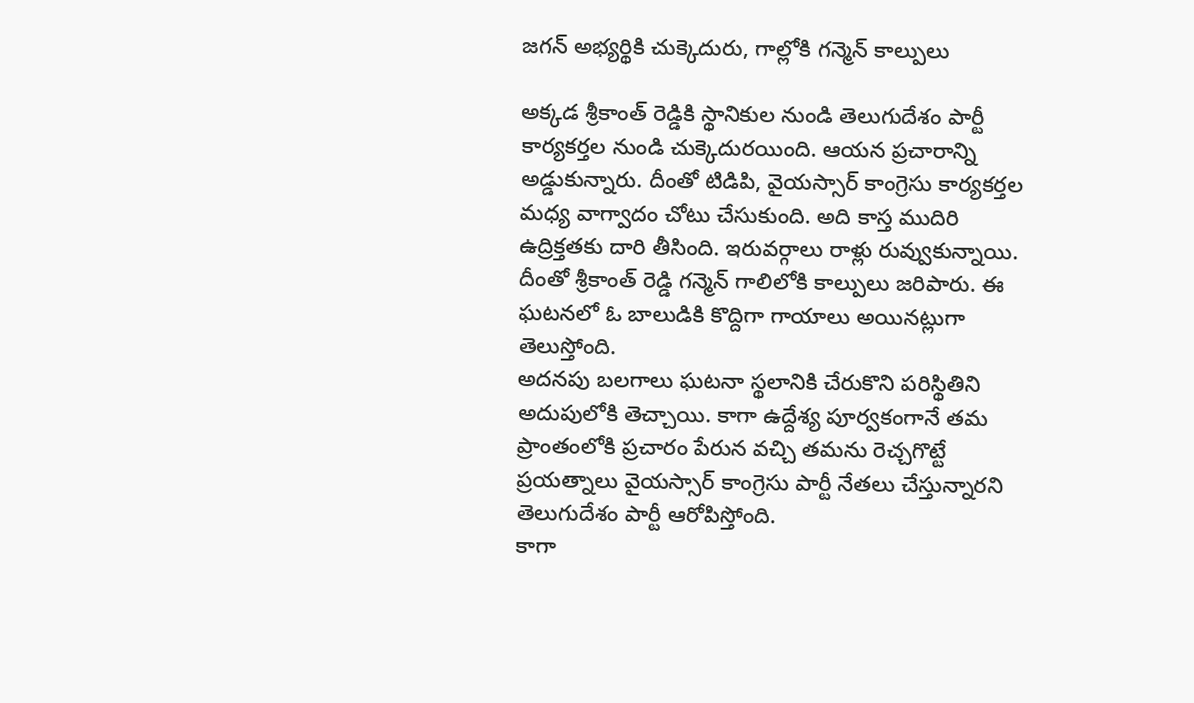జగన్ అభ్యర్థికి చుక్కెదురు, గాల్లోకి గన్మెన్ కాల్పులు

అక్కడ శ్రీకాంత్ రెడ్డికి స్థానికుల నుండి తెలుగుదేశం పార్టీ కార్యకర్తల నుండి చుక్కెదురయింది. ఆయన ప్రచారాన్ని అడ్డుకున్నారు. దీంతో టిడిపి, వైయస్సార్ కాంగ్రెసు కార్యకర్తల మధ్య వాగ్వాదం చోటు చేసుకుంది. అది కాస్త ముదిరి ఉద్రిక్తతకు దారి తీసింది. ఇరువర్గాలు రాళ్లు రువ్వుకున్నాయి. దీంతో శ్రీకాంత్ రెడ్డి గన్మెన్ గాలిలోకి కాల్పులు జరిపారు. ఈ ఘటనలో ఓ బాలుడికి కొద్దిగా గాయాలు అయినట్లుగా తెలుస్తోంది.
అదనపు బలగాలు ఘటనా స్థలానికి చేరుకొని పరిస్థితిని అదుపులోకి తెచ్చాయి. కాగా ఉద్దేశ్య పూర్వకంగానే తమ ప్రాంతంలోకి ప్రచారం పేరున వచ్చి తమను రెచ్చగొట్టే ప్రయత్నాలు వైయస్సార్ కాంగ్రెసు పార్టీ నేతలు చేస్తున్నారని తెలుగుదేశం పార్టీ ఆరోపిస్తోంది.
కాగా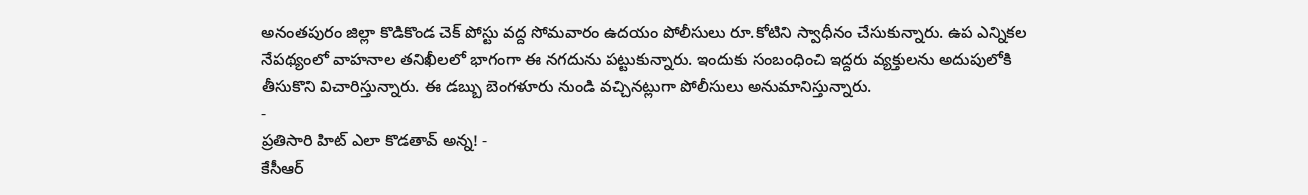అనంతపురం జిల్లా కొడికొండ చెక్ పోస్టు వద్ద సోమవారం ఉదయం పోలీసులు రూ.కోటిని స్వాధీనం చేసుకున్నారు. ఉప ఎన్నికల నేపథ్యంలో వాహనాల తనిఖీలలో భాగంగా ఈ నగదును పట్టుకున్నారు. ఇందుకు సంబంధించి ఇద్దరు వ్యక్తులను అదుపులోకి తీసుకొని విచారిస్తున్నారు. ఈ డబ్బు బెంగళూరు నుండి వచ్చినట్లుగా పోలీసులు అనుమానిస్తున్నారు.
-
ప్రతిసారి హిట్ ఎలా కొడతావ్ అన్న! -
కేసీఆర్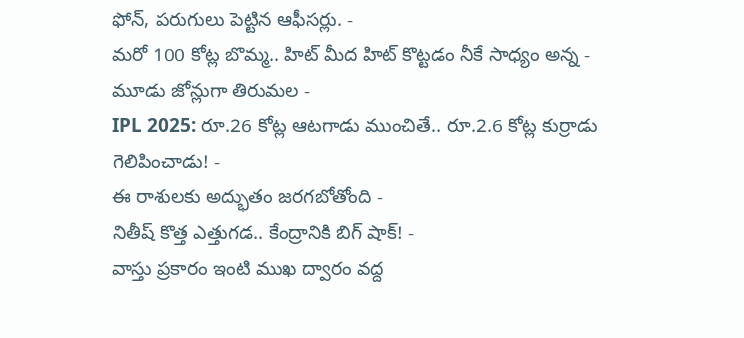ఫోన్, పరుగులు పెట్టిన ఆఫీసర్లు. -
మరో 100 కోట్ల బొమ్మ.. హిట్ మీద హిట్ కొట్టడం నీకే సాధ్యం అన్న -
మూడు జోన్లుగా తిరుమల -
IPL 2025: రూ.26 కోట్ల ఆటగాడు ముంచితే.. రూ.2.6 కోట్ల కుర్రాడు గెలిపించాడు! -
ఈ రాశులకు అద్భుతం జరగబోతోంది -
నితీష్ కొత్త ఎత్తుగడ.. కేంద్రానికి బిగ్ షాక్! -
వాస్తు ప్రకారం ఇంటి ముఖ ద్వారం వద్ద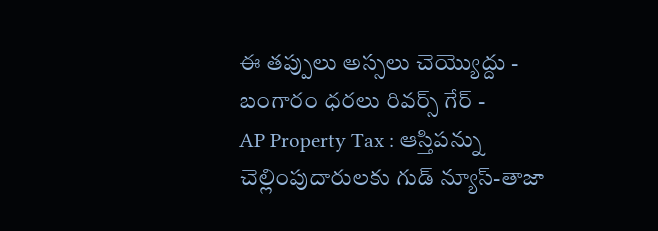ఈ తప్పులు అస్సలు చెయ్యొద్దు -
బంగారం ధరలు రివర్స్ గేర్ -
AP Property Tax : ఆస్తిపన్ను చెల్లింపుదారులకు గుడ్ న్యూస్-తాజా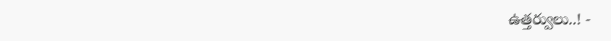ఉత్తర్వులు..! -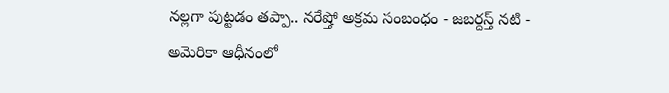నల్లగా పుట్టడం తప్పా.. నరేష్తో అక్రమ సంబంధం - జబర్దస్త్ నటి -
అమెరికా ఆధీనంలో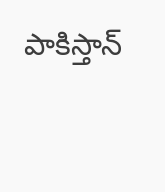పాకిస్తాన్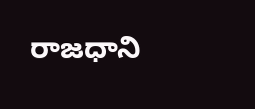రాజధాని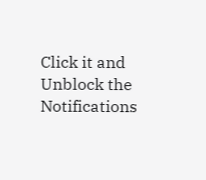Click it and Unblock the Notifications